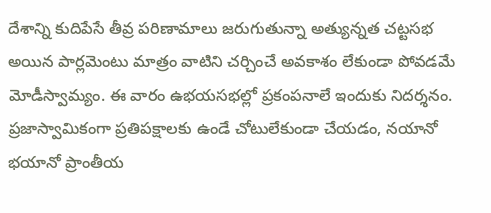దేశాన్ని కుదిపేసే తీవ్ర పరిణామాలు జరుగుతున్నా అత్యున్నత చట్టసభ అయిన పార్లమెంటు మాత్రం వాటిని చర్చించే అవకాశం లేకుండా పోవడమే మోడీస్వామ్యం. ఈ వారం ఉభయసభల్లో ప్రకంపనాలే ఇందుకు నిదర్శనం. ప్రజాస్వామికంగా ప్రతిపక్షాలకు ఉండే చోటులేకుండా చేయడం, నయానో భయానో ప్రాంతీయ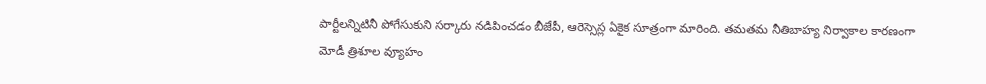పార్టీలన్నిటినీ పోగేసుకుని సర్కారు నడిపించడం బీజేపీ, ఆరెస్సెస్ల ఏకైక సూత్రంగా మారింది. తమతమ నీతిబాహ్య నిర్వాకాల కారణంగా మోడీ త్రిశూల వ్యూహం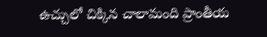ఉచ్చులో చిక్కిన చాలామంది ప్రాంతీయ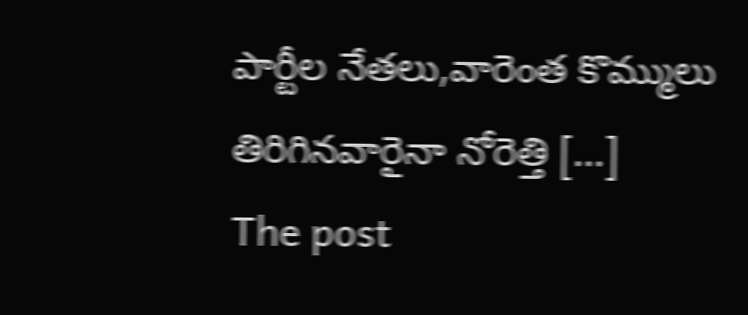పార్టీల నేతలు,వారెంత కొమ్ములు తిరిగినవారైనా నోరెత్తి […]
The post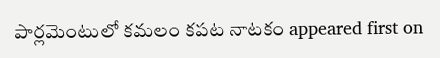పార్లమెంటులో కమలం కపట నాటకం appeared first on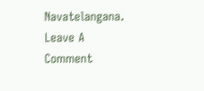Navatelangana.
Leave A Comment